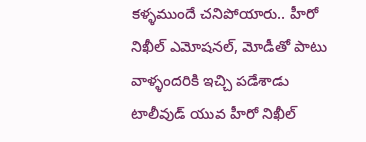కళ్ళముందే చనిపోయారు.. హీరో నిఖీల్ ఎమోషనల్, మోడీతో పాటు వాళ్ళందరికి ఇచ్చి పడేశాడు
టాలీవుడ్ యువ హీరో నిఖీల్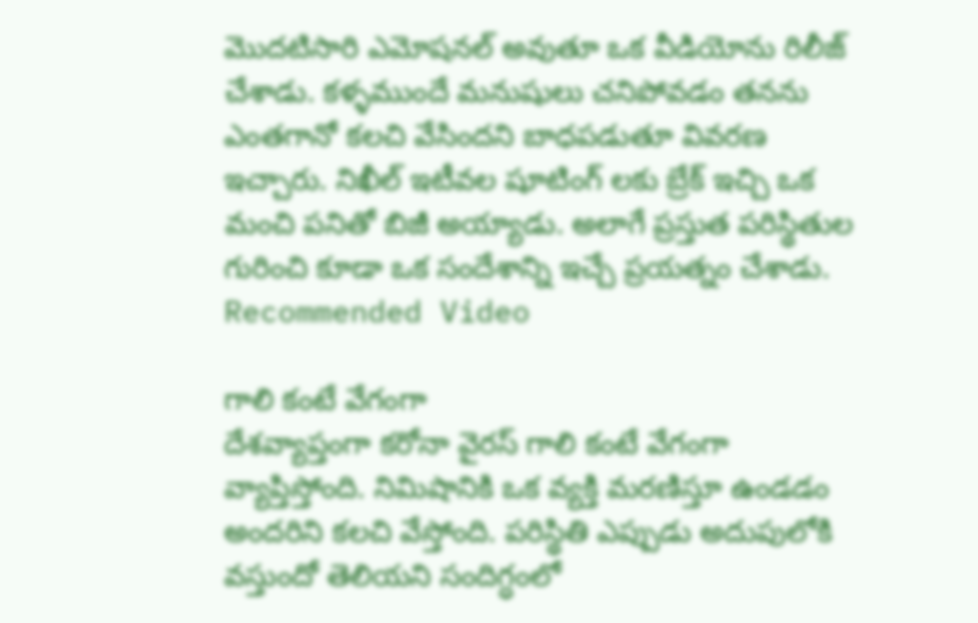మొదటిసారి ఎమోషనల్ అవుతూ ఒక వీడియోను రిలీజ్ చేశాడు. కళ్ళముందే మనుషులు చనిపోవడం తనను ఎంతగానో కలచి వేసిందని బాధపడుతూ వివరణ ఇచ్చారు. నిఖీల్ ఇటీవల షూటింగ్ లకు బ్రేక్ ఇచ్చి ఒక మంచి పనితో బిజీ అయ్యాడు. అలాగే ప్రస్తుత పరిస్థితుల గురించి కూడా ఒక సందేశాన్ని ఇచ్చే ప్రయత్నం చేశాడు.
Recommended Video

గాలి కంటే వేగంగా
దేశవ్యాప్తంగా కరోనా వైరస్ గాలి కంటే వేగంగా వ్యాప్తిస్తోంది. నిమిషానికి ఒక వ్యక్తి మరణిస్తూ ఉండడం అందరిని కలచి వేస్తోంది. పరిస్థితి ఎప్పుడు అదుపులోకి వస్తుందో తెలియని సందిగ్ధంలో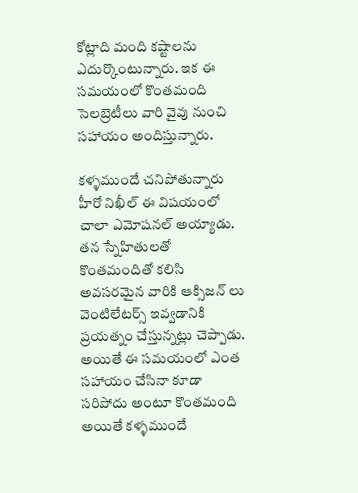కోట్లాది మంది కష్టాలను ఎదుర్కొంటున్నారు. ఇక ఈ సమయంలో కొంతమంది సెలబ్రెటీలు వారి వైవు నుంచి సహాయం అందిస్తున్నారు.

కళ్ళముందే చనిపోతున్నారు
హీరో నిఖీల్ ఈ విషయంలో చాలా ఎమోషనల్ అయ్యాడు. తన స్నేహితులతో కొంతమందితో కలిసి అవసరమైన వారికి ఆక్సిజన్ లు వెంటిలేటర్స్ ఇవ్వడానికి ప్రయత్నం చేస్తున్నట్లు చెప్పాడు. అయితే ఈ సమయంలో ఎంత సహాయం చేసినా కూడా సరిపోదు అంటూ కొంతమంది అయితే కళ్ళముందే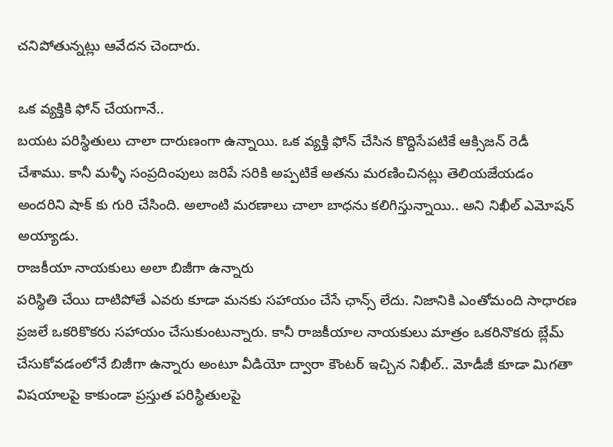చనిపోతున్నట్లు ఆవేదన చెందారు.

ఒక వ్యక్తికి ఫోన్ చేయగానే..
బయట పరిస్థితులు చాలా దారుణంగా ఉన్నాయి. ఒక వ్యక్తి ఫోన్ చేసిన కొద్దిసేపటికే ఆక్సిజన్ రెడీ చేశాము. కానీ మళ్ళీ సంప్రదింపులు జరిపే సరికి అప్పటికే అతను మరణించినట్లు తెలియజేయడం అందరిని షాక్ కు గురి చేసింది. అలాంటి మరణాలు చాలా బాధను కలిగిస్తున్నాయి.. అని నిఖీల్ ఎమోషన్ అయ్యాడు.
రాజకీయా నాయకులు అలా బిజీగా ఉన్నారు
పరిస్థితి చేయి దాటిపోతే ఎవరు కూడా మనకు సహాయం చేసే ఛాన్స్ లేదు. నిజానికి ఎంతోమంది సాధారణ ప్రజలే ఒకరికొకరు సహాయం చేసుకుంటున్నారు. కానీ రాజకీయాల నాయకులు మాత్రం ఒకరినొకరు బ్లేమ్ చేసుకోవడంలోనే బిజీగా ఉన్నారు అంటూ వీడియో ద్వారా కౌంటర్ ఇచ్చిన నిఖీల్.. మోడీజీ కూడా మిగతా విషయాలపై కాకుండా ప్రస్తుత పరిస్థితులపై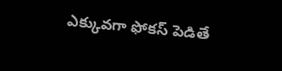ఎక్కువగా ఫోకస్ పెడితే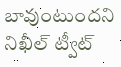బావుంటుందని నిఖీల్ ట్వీట్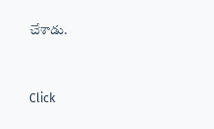చేశాడు.


Click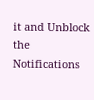it and Unblock the Notifications